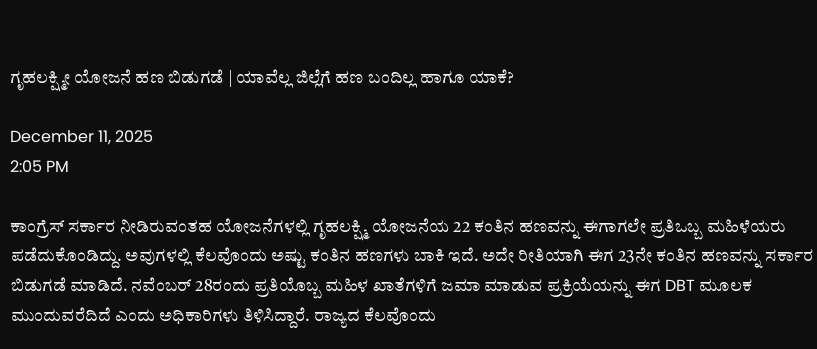ಗೃಹಲಕ್ಷ್ಮೀ ಯೋಜನೆ ಹಣ ಬಿಡುಗಡೆ | ಯಾವೆಲ್ಲ ಜಿಲ್ಲೆಗೆ ಹಣ ಬಂದಿಲ್ಲ ಹಾಗೂ ಯಾಕೆ?

December 11, 2025
2:05 PM

ಕಾಂಗ್ರೆಸ್ ಸರ್ಕಾರ ನೀಡಿರುವಂತಹ ಯೋಜನೆಗಳಲ್ಲಿ ಗೃಹಲಕ್ಷ್ಮಿ ಯೋಜನೆಯ 22 ಕಂತಿನ ಹಣವನ್ನು ಈಗಾಗಲೇ ಪ್ರತಿಒಬ್ಬ ಮಹಿಳೆಯರು ಪಡೆದುಕೊಂಡಿದ್ದು. ಅವುಗಳಲ್ಲಿ ಕೆಲವೊಂದು ಅಷ್ಟು ಕಂತಿನ ಹಣಗಳು ಬಾಕಿ ಇದೆ. ಅದೇ ರೀತಿಯಾಗಿ ಈಗ 23ನೇ ಕಂತಿನ ಹಣವನ್ನು ಸರ್ಕಾರ ಬಿಡುಗಡೆ ಮಾಡಿದೆ. ನವೆಂಬರ್ 28ರಂದು ಪ್ರತಿಯೊಬ್ಬ ಮಹಿಳ ಖಾತೆಗಳಿಗೆ ಜಮಾ ಮಾಡುವ ಪ್ರಕ್ರಿಯೆಯನ್ನು ಈಗ DBT ಮೂಲಕ ಮುಂದುವರೆದಿದೆ ಎಂದು ಅಧಿಕಾರಿಗಳು ತಿಳಿಸಿದ್ದಾರೆ. ರಾಜ್ಯದ ಕೆಲವೊಂದು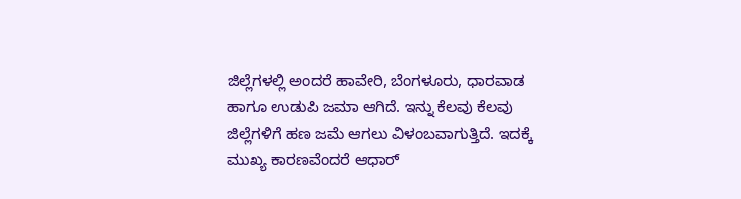ಜಿಲ್ಲೆಗಳಲ್ಲಿ ಅಂದರೆ ಹಾವೇರಿ, ಬೆಂಗಳೂರು, ಧಾರವಾಡ ಹಾಗೂ ಉಡುಪಿ ಜಮಾ ಆಗಿದೆ. ಇನ್ನು ಕೆಲವು ಕೆಲವು ಜಿಲ್ಲೆಗಳಿಗೆ ಹಣ ಜಮೆ ಆಗಲು ವಿಳಂಬವಾಗುತ್ತಿದೆ. ಇದಕ್ಕೆ ಮುಖ್ಯ ಕಾರಣವೆಂದರೆ ಆಧಾರ್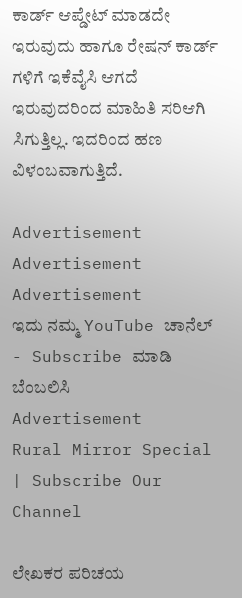ಕಾರ್ಡ್ ಆಪ್ಡೇಟ್ ಮಾಡದೇ ಇರುವುದು ಹಾಗೂ ರೇಷನ್ ಕಾರ್ಡ್ ಗಳಿಗೆ ಇಕೆವೈಸಿ ಆಗದೆ ಇರುವುದರಿಂದ ಮಾಹಿತಿ ಸರಿಆಗಿ ಸಿಗುತ್ತಿಲ್ಲ. ಇದರಿಂದ ಹಣ ವಿಳಂಬವಾಗುತ್ತಿದೆ.

Advertisement
Advertisement
Advertisement
ಇದು ನಮ್ಮ YouTube ಚಾನೆಲ್ - Subscribe ಮಾಡಿ ಬೆಂಬಲಿಸಿ
Advertisement
Rural Mirror Special | Subscribe Our Channel

ಲೇಖಕರ ಪರಿಚಯ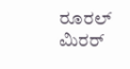ರೂರಲ್‌ ಮಿರರ್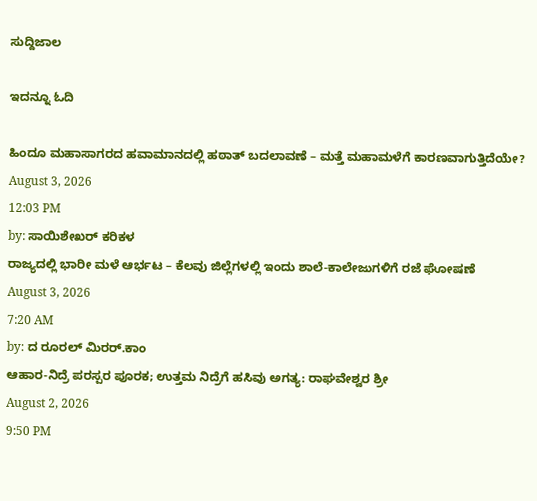ಸುದ್ದಿಜಾಲ

ಇದನ್ನೂ ಓದಿ

ಹಿಂದೂ ಮಹಾಸಾಗರದ ಹವಾಮಾನದಲ್ಲಿ ಹಠಾತ್ ಬದಲಾವಣೆ – ಮತ್ತೆ ಮಹಾಮಳೆಗೆ ಕಾರಣವಾಗುತ್ತಿದೆಯೇ?
August 3, 2026
12:03 PM
by: ಸಾಯಿಶೇಖರ್ ಕರಿಕಳ
ರಾಜ್ಯದಲ್ಲಿ ಭಾರೀ ಮಳೆ ಆರ್ಭಟ – ಕೆಲವು ಜಿಲ್ಲೆಗಳಲ್ಲಿ ಇಂದು ಶಾಲೆ-ಕಾಲೇಜುಗಳಿಗೆ ರಜೆ ಘೋಷಣೆ
August 3, 2026
7:20 AM
by: ದ ರೂರಲ್ ಮಿರರ್.ಕಾಂ
ಆಹಾರ-ನಿದ್ರೆ ಪರಸ್ಪರ ಪೂರಕ; ಉತ್ತಮ ನಿದ್ರೆಗೆ ಹಸಿವು ಅಗತ್ಯ: ರಾಘವೇಶ್ವರ ಶ್ರೀ
August 2, 2026
9:50 PM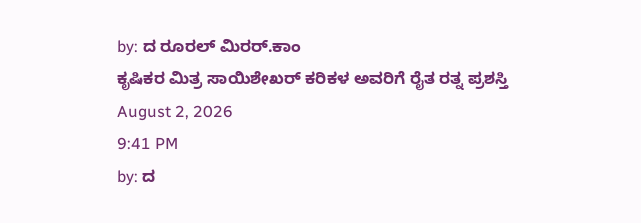by: ದ ರೂರಲ್ ಮಿರರ್.ಕಾಂ
ಕೃಷಿಕರ ಮಿತ್ರ ಸಾಯಿಶೇಖರ್‌ ಕರಿಕಳ ಅವರಿಗೆ ರೈತ ರತ್ನ ಪ್ರಶಸ್ತಿ
August 2, 2026
9:41 PM
by: ದ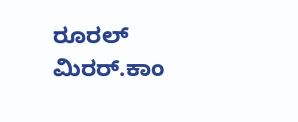ರೂರಲ್ ಮಿರರ್.ಕಾಂ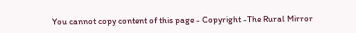You cannot copy content of this page - Copyright -The Rural Mirror